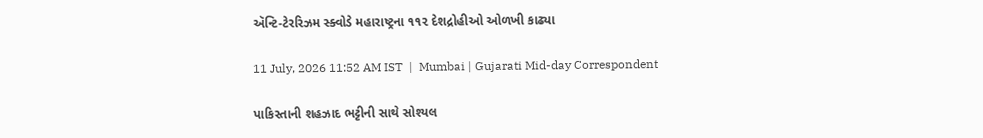ઍન્ટિ-ટેરરિઝમ સ્ક્વોડે મહારાષ્ટ્રના ૧૧૨ દેશદ્રોહીઓ ઓળખી કાઢ્યા

11 July, 2026 11:52 AM IST  |  Mumbai | Gujarati Mid-day Correspondent

પાકિસ્તાની શહઝાદ ભટ્ટીની સાથે સોશ્યલ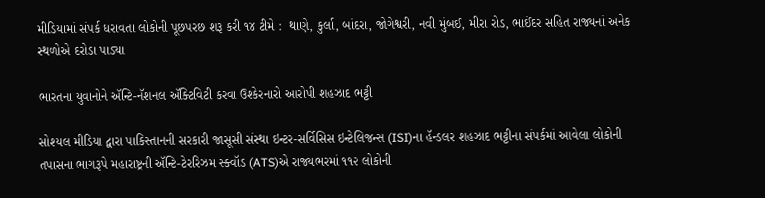મીડિયામાં સંપર્ક ધરાવતા લોકોની પૂછપરછ શરૂ કરી ૧૪ ટીમે :  થાણે, કુર્લા, બાંદરા, જોગેશ્વરી, નવી મુંબઈ, મીરા રોડ, ભાઈંદર સહિત રાજ્યનાં અનેક સ્થળોએ દરોડા પાડ્યા

ભારતના યુવાનોને ઍન્ટિ-નૅશનલ ઍક્ટિવિટી કરવા ઉશ્કેરનારો આરોપી શહઝાદ ભટ્ટી

સોશ્યલ મીડિયા દ્વારા પાકિસ્તાનની સરકારી જાસૂસી સંસ્થા ઇન્ટર-સર્વિસિસ ઇન્ટેલિજન્સ (ISI)ના હૅન્ડલર શહઝાદ ભટ્ટીના સંપર્કમાં આવેલા લોકોની તપાસના ભાગરૂપે મહારાષ્ટ્રની ઍન્ટિ-ટેરરિઝમ સ્ક્વૉડ (ATS)એ રાજ્યભરમાં ૧૧૨ લોકોની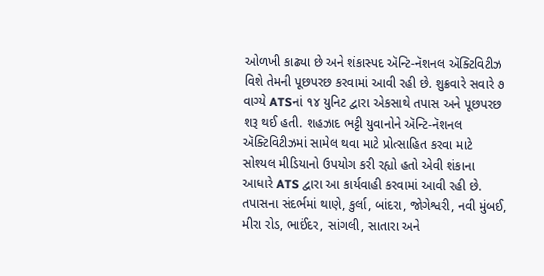ઓળખી કાઢ્યા છે અને શંકાસ્પદ ઍન્ટિ-નૅશનલ ઍક્ટિવિટીઝ વિશે તેમની પૂછપરછ કરવામાં આવી રહી છે. શુક્રવારે સવારે ૭ વાગ્યે ATSનાં ૧૪ યુનિટ દ્વારા એકસાથે તપાસ અને પૂછપરછ શરૂ થઈ હતી. શહઝાદ ભટ્ટી યુવાનોને ઍન્ટિ-નૅશનલ ઍક્ટિવિટીઝમાં સામેલ થવા માટે પ્રોત્સાહિત કરવા માટે સોશ્યલ મીડિયાનો ઉપયોગ કરી રહ્યો હતો એવી શંકાના આધારે ATS દ્વારા આ કાર્યવાહી કરવામાં આવી રહી છે. તપાસના સંદર્ભમાં થાણે, કુર્લા, બાંદરા, જોગેશ્વરી, નવી મુંબઈ, મીરા રોડ, ભાઈંદર, સાંગલી, સાતારા અને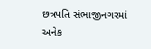છત્રપતિ સંભાજીનગરમાં અનેક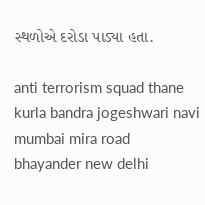સ્થળોએ દરોડા પાડ્યા હતા.

anti terrorism squad thane kurla bandra jogeshwari navi mumbai mira road bhayander new delhi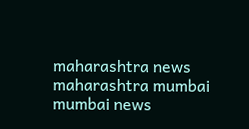maharashtra news maharashtra mumbai mumbai news